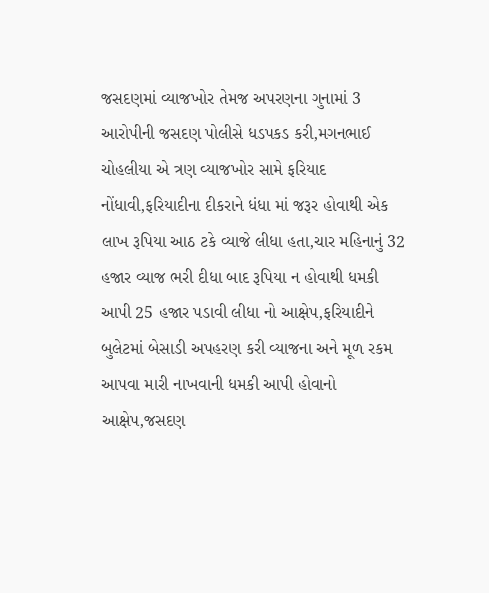જસદણમાં વ્યાજખોર તેમજ અપરણના ગુનામાં 3 આરોપીની જસદણ પોલીસે ધડપકડ કરી,મગનભાઈ ચોહલીયા એ ત્રણ વ્યાજખોર સામે ફરિયાદ નોંધાવી,ફરિયાદીના દીકરાને ધંધા માં જરૂર હોવાથી એક લાખ રૂપિયા આઠ ટકે વ્યાજે લીધા હતા,ચાર મહિનાનું 32 હજાર વ્યાજ ભરી દીધા બાદ રૂપિયા ન હોવાથી ધમકી આપી 25 હજાર પડાવી લીધા નો આક્ષેપ,ફરિયાદીને બુલેટમાં બેસાડી અપહરણ કરી વ્યાજના અને મૂળ રકમ આપવા મારી નાખવાની ધમકી આપી હોવાનો આક્ષેપ,જસદણ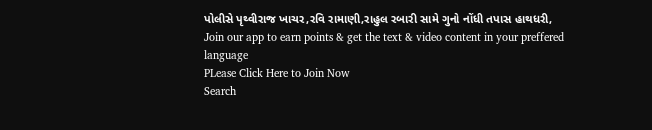પોલીસે પૃથ્વીરાજ ખાચર,રવિ રામાણી,રાહુલ રબારી સામે ગુનો નોંધી તપાસ હાથધરી,
Join our app to earn points & get the text & video content in your preffered language
PLease Click Here to Join Now
Search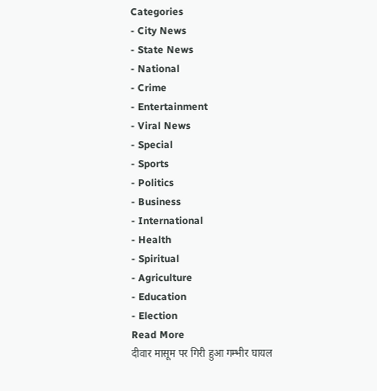Categories
- City News
- State News
- National
- Crime
- Entertainment
- Viral News
- Special
- Sports
- Politics
- Business
- International
- Health
- Spiritual
- Agriculture
- Education
- Election
Read More
दीवार मासूम पर गिरी हुआ गम्भीर घायल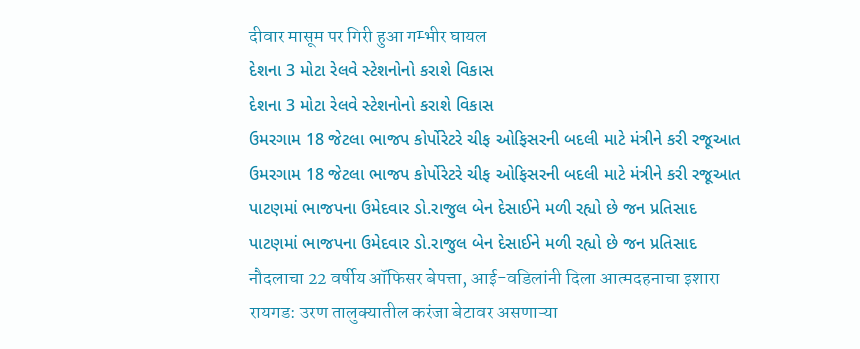दीवार मासूम पर गिरी हुआ गम्भीर घायल
દેશના 3 મોટા રેલવે સ્ટેશનોનો કરાશે વિકાસ
દેશના 3 મોટા રેલવે સ્ટેશનોનો કરાશે વિકાસ
ઉમરગામ 18 જેટલા ભાજપ કોર્પોરેટરે ચીફ ઓફિસરની બદલી માટે મંત્રીને કરી રજૂઆત
ઉમરગામ 18 જેટલા ભાજપ કોર્પોરેટરે ચીફ ઓફિસરની બદલી માટે મંત્રીને કરી રજૂઆત
પાટણમાં ભાજપના ઉમેદવાર ડો.રાજુલ બેન દેસાઈને મળી રહ્યો છે જન પ્રતિસાદ
પાટણમાં ભાજપના ઉમેદવાર ડો.રાજુલ બેન દેસાઈને મળી રહ્યો છે જન પ્રતિસાદ
नौदलाचा 22 वर्षीय ऑफिसर बेपत्ता, आई-वडिलांनी दिला आत्मदहनाचा इशारा
रायगड: उरण तालुक्यातील करंजा बेटावर असणाऱ्या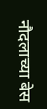नौदलाच्या बेस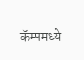कॅम्पमध्ये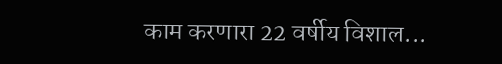काम करणारा 22 वर्षीय विशाल...